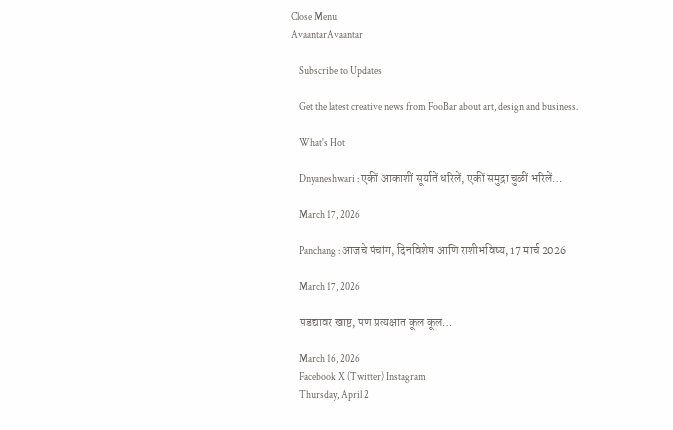Close Menu
AvaantarAvaantar

    Subscribe to Updates

    Get the latest creative news from FooBar about art, design and business.

    What's Hot

    Dnyaneshwari : एकीं आकाशीं सूर्यातें धरिलें, एकीं समुद्रा चुळीं भरिलें…

    March 17, 2026

    Panchang : आजचे पंचांग, दिनविशेष आणि राशीभविष्य, 17 मार्च 2026

    March 17, 2026

    पडद्यावर खाष्ट, पण प्रत्यक्षात कूल कूल…

    March 16, 2026
    Facebook X (Twitter) Instagram
    Thursday, April 2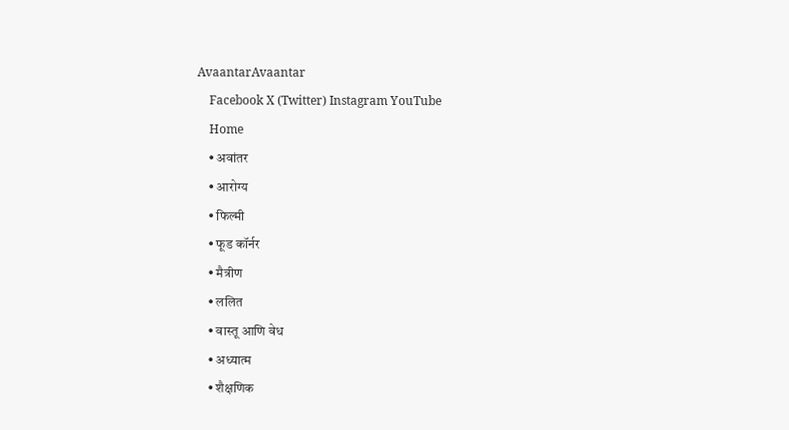AvaantarAvaantar
    Facebook X (Twitter) Instagram YouTube
    Home
    • अवांतर
    • आरोग्य
    • फिल्मी
    • फूड कॉर्नर
    • मैत्रीण
    • ललित
    • वास्तू आणि वेध
    • अध्यात्म
    • शैक्षणिक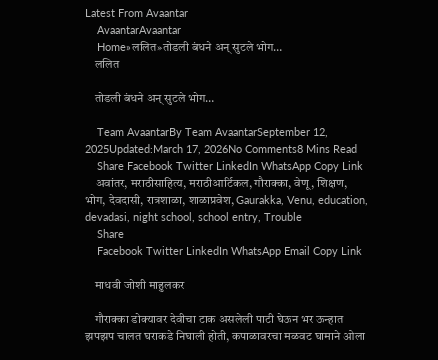Latest From Avaantar
    AvaantarAvaantar
    Home»ललित»तोडली बंधने अन् सुटले भोग…
    ललित

    तोडली बंधने अन् सुटले भोग…

    Team AvaantarBy Team AvaantarSeptember 12, 2025Updated:March 17, 2026No Comments8 Mins Read
    Share Facebook Twitter LinkedIn WhatsApp Copy Link
    अवांतर, मराठीसाहित्य, मराठीआर्टिकल, गौराक्का, वेणू, शिक्षण, भोग, देवदासी, रात्रशाळा, शाळाप्रवेश, Gaurakka, Venu, education, devadasi, night school, school entry, Trouble
    Share
    Facebook Twitter LinkedIn WhatsApp Email Copy Link

    माधवी जोशी माहुलकर

    गौराक्का डोक्यावर देवीचा टाक असलेली पाटी घेऊन भर ऊन्हात झपझप चालत घराकडे निघाली होती, कपाळावरचा मळवट घामाने ओला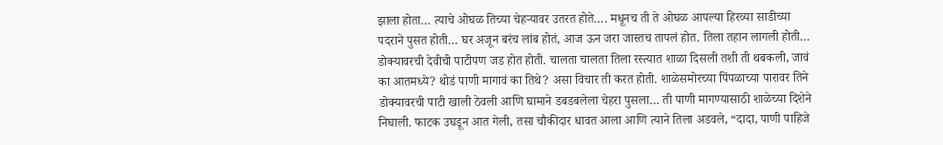झाला होता… त्याचे ओघळ तिच्या चेहऱ्यावर उतरत होते…. मधूनच ती ते ओघळ आपल्या हिरव्या साडीच्या पदराने पुसत होती… घर अजून बरंच लांब होतं, आज ऊन जरा जास्तच तापलं होत. तिला तहान लागली होती… डोक्यावरची देवीची पाटीपण जड होत होती. चालता चालता तिला रस्त्यात शाळा दिसली तशी ती थबकली, जावं का आतमध्ये? थोडं पाणी मागावं का तिथे? असा विचार ती करत होती. शाळेसमोरच्या पिंपळाच्या पारावर तिने डोक्यावरची पाटी खाली ठेवली आणि घामाने डबडबलेला चेहरा पुसला… ती पाणी मागण्यासाठी शाळेच्या दिशेने निघाली. फाटक उघडून आत गेली, तसा चौकीदार धावत आला आणि त्याने तिला अडवले, “दादा, पाणी पाहिजे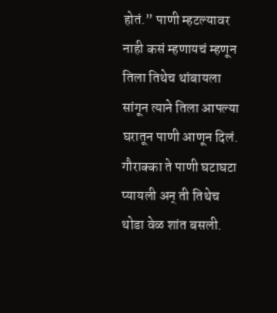होतं.” पाणी म्हटल्यावर नाही कसं म्हणायचं म्हणून तिला तिथेच थांबायला सांगून त्याने तिला आपल्या घरातून पाणी आणून दिलं. गौराक्का ते पाणी घटाघटा प्यायली अन् ती तिथेच थोडा वेळ शांत बसली.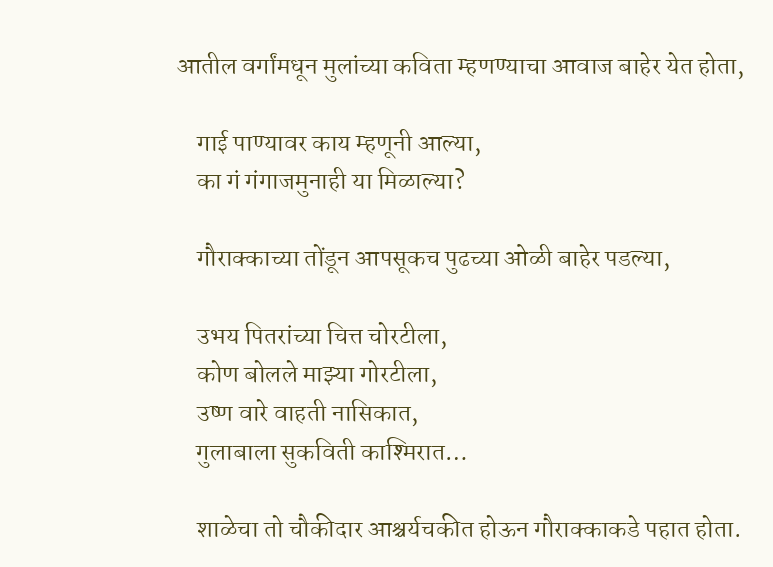आतील वर्गांमधून मुलांच्या कविता म्हणण्याचा आवाज बाहेर येत होता,

    गाई पाण्यावर काय म्हणूनी आल्या,
    का गं गंगाजमुनाही या मिळाल्या?

    गौराक्काच्या तोंडून आपसूकच पुढच्या ओळी बाहेर पडल्या,

    उभय पितरांच्या चित्त चोरटीला,
    कोण बोलले माझ्या गोरटीला,
    उष्ण वारे वाहती नासिकात,
    गुलाबाला सुकविती काश्मिरात…

    शाळेचा तो चौकीदार आश्चर्यचकीत होऊन गौराक्काकडे पहात होता.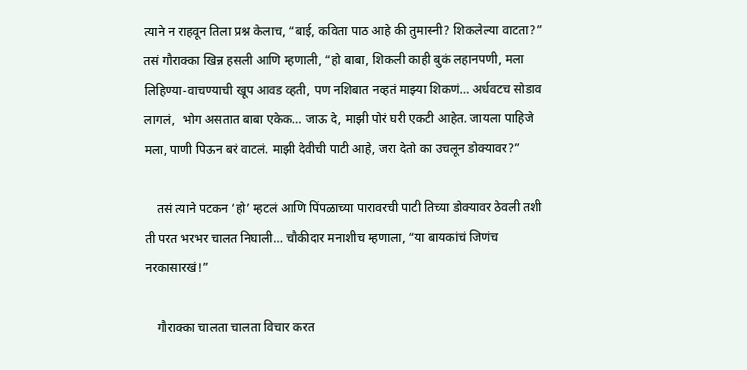त्याने न राहवून तिला प्रश्न केलाच, “बाई, कविता पाठ आहे की तुमास्नी? शिकलेल्या वाटता?” तसं गौराक्का खिन्न हसली आणि म्हणाली, “हो बाबा, शिकली काही बुकं लहानपणी, मला लिहिण्या-वाचण्याची खूप आवड व्हती, पण नशिबात नव्हतं माझ्या शिकणं… अर्धवटच सोडाव लागलं,  भोग असतात बाबा एकेक… जाऊ दे, माझी पोरं घरी एकटी आहेत. जायला पाहिजे मला, पाणी पिऊन बरं वाटलं. माझी देवीची पाटी आहे, जरा देतो का उचलून डोक्यावर?”

    तसं त्याने पटकन ‘हो’ म्हटलं आणि पिंपळाच्या पारावरची पाटी तिच्या डोक्यावर ठेवली तशी ती परत भरभर चालत निघाली… चौकीदार मनाशीच म्हणाला, “या बायकांचं जिणंच नरकासारखं!”

    गौराक्का चालता चालता विचार करत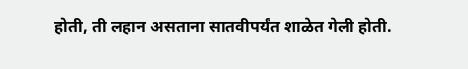होती, ती लहान असताना सातवीपर्यंत शाळेत गेली होती.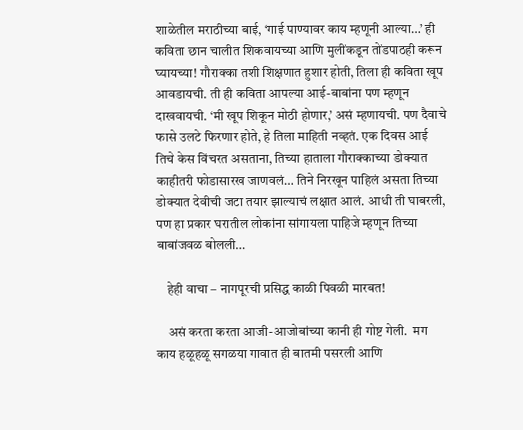शाळेतील मराठीच्या बाई, ‘गाई पाण्यावर काय म्हणूनी आल्या…’ ही कविता छान चालीत शिकवायच्या आणि मुलींकडून तोंडपाठही करून घ्यायच्या! गौराक्का तशी शिक्षणात हुशार होती, तिला ही कविता खूप आवडायची. ती ही कविता आपल्या आई-बाबांना पण म्हणून दाखवायची. ‘मी खूप शिकून मोठी होणार,’ असं म्हणायची. पण दैवाचे फासे उलटे फिरणार होते, हे तिला माहिती नव्हतं. एक दिवस आई तिचे केस विंचरत असताना, तिच्या हाताला गौराक्काच्या डोक्यात काहीतरी फोडासारख जाणवलं… तिने निरखून पाहिलं असता तिच्या डोक्यात देवीची जटा तयार झाल्याचं लक्षात आलं. आधी ती घाबरली, पण हा प्रकार घरातील लोकांना सांगायला पाहिजे म्हणून तिच्या बाबांजवळ बोलली…

    हेही वाचा – नागपूरची प्रसिद्ध काळी पिवळी मारबत!

    असं करता करता आजी-आजोबांच्या कानी ही गोष्ट गेली.  मग काय हळूहळू सगळया गावात ही बातमी पसरली आणि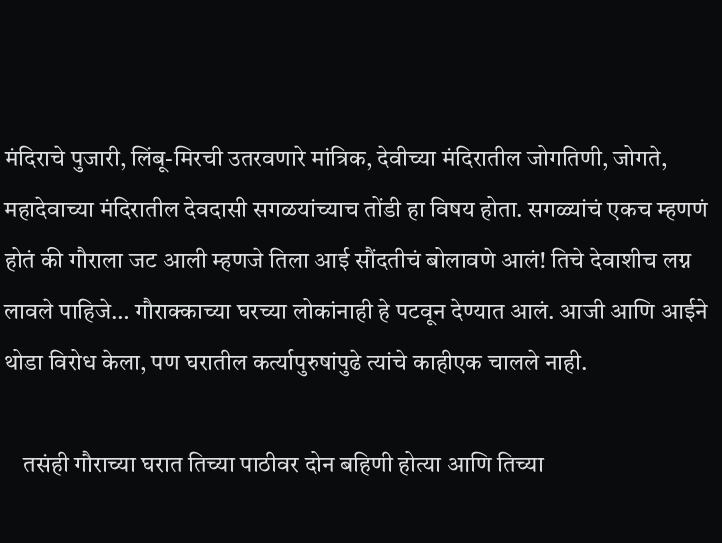मंदिराचे पुजारी, लिंबू-मिरची उतरवणारे मांत्रिक, देवीच्या मंदिरातील जोगतिणी, जोगते, महादेवाच्या मंदिरातील देवदासी सगळयांच्याच तोंडी हा विषय होता. सगळ्यांचं एकच म्हणणं होतं की गौराला जट आली म्हणजे तिला आई सौंदतीचं बोलावणे आलं! तिचे देवाशीच लग्न लावले पाहिजे… गौराक्काच्या घरच्या लोकांनाही हे पटवून देण्यात आलं. आजी आणि आईने थोडा विरोध केला, पण घरातील कर्त्यापुरुषांपुढे त्यांचे काहीएक चालले नाही.

    तसंही गौराच्या घरात तिच्या पाठीवर दोन बहिणी होत्या आणि तिच्या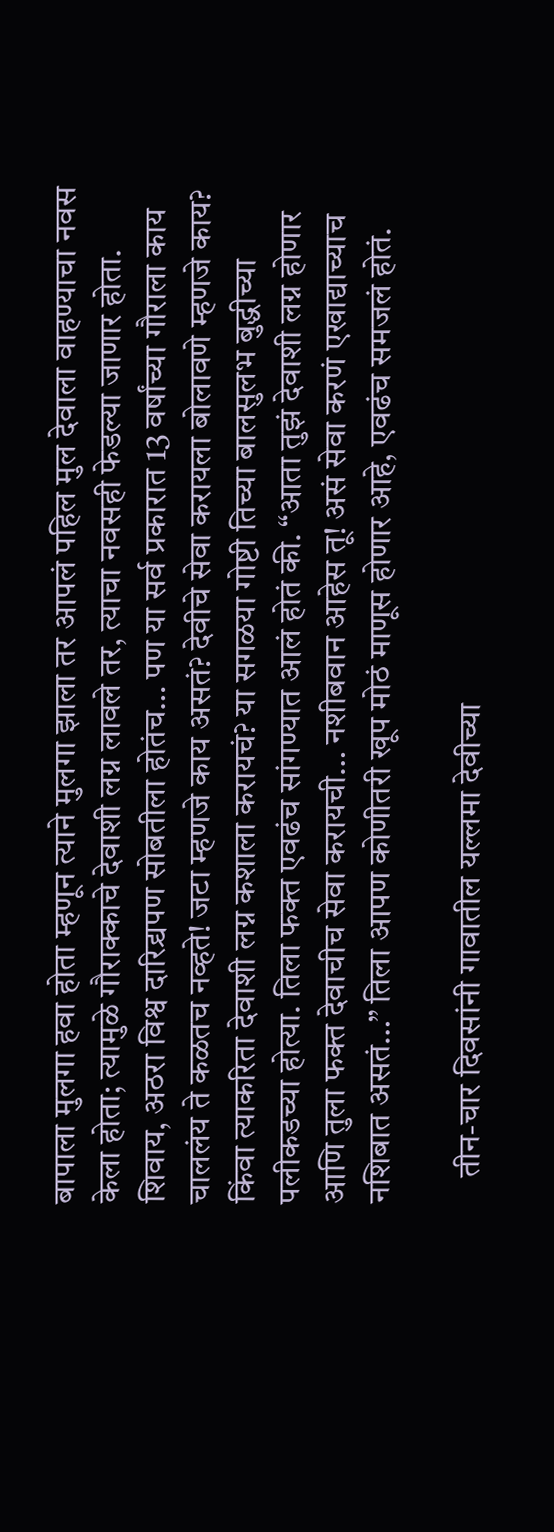बापाला मुलगा हवा होता म्हणून त्याने मुलगा झाला तर आपलं पहिल मुल देवाला वाहण्याचा नवस केला होता; त्यामुळे गौराक्काचे देवाशी लग्न लावले तर, त्याचा नवसही फेडल्या जाणार होता. शिवाय, अठरा विश्व दारिद्र्यपण सोबतीला होतंच… पण या सर्व प्रकारात 13 वर्षांच्या गौराला काय चाललंय ते कळतच नव्हते! जटा म्हणजे काय असतं? देवीचे सेवा करायला बोलावणे म्हणजे काय? किंवा त्याकरिता देवाशी लग्न कशाला करायचं? या सगळया गोष्टी तिच्या बालसुलभ बुद्धीच्या पलीकडच्या होत्या. तिला फक्त एवढंच सांगण्यात आलं होतं की. “आता तुझं देवाशी लग्न होणार आणि तुला फक्त देवाचीच सेवा करायची… नशीबवान आहेस तू! असं सेवा करणं एखाद्याच्याच नशिबात असतं…” तिला आपण कोणीतरी खूप मोठं माणूस होणार आहे, एवढंच समजलं होतं.

    तीन-चार दिवसांनी गावातील यल्लमा देवीच्या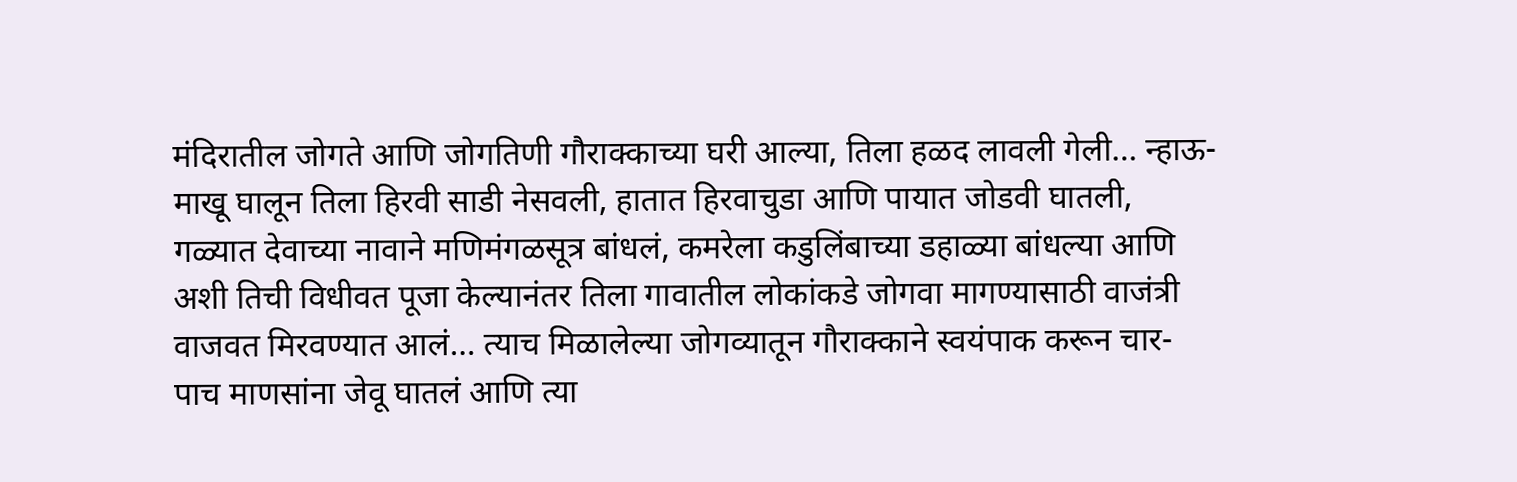मंदिरातील जोगते आणि जोगतिणी गौराक्काच्या घरी आल्या, तिला हळद लावली गेली… न्हाऊ-माखू घालून तिला हिरवी साडी नेसवली, हातात हिरवाचुडा आणि पायात जोडवी घातली, गळ्यात देवाच्या नावाने मणिमंगळसूत्र बांधलं, कमरेला कडुलिंबाच्या डहाळ्या बांधल्या आणि अशी तिची विधीवत पूजा केल्यानंतर तिला गावातील लोकांकडे जोगवा मागण्यासाठी वाजंत्री वाजवत मिरवण्यात आलं… त्याच मिळालेल्या जोगव्यातून गौराक्काने स्वयंपाक करून चार-पाच माणसांना जेवू घातलं आणि त्या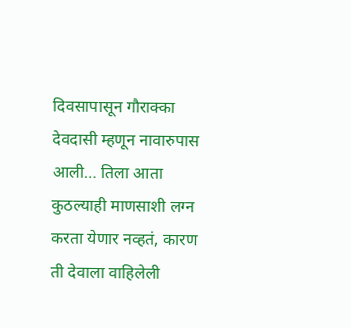दिवसापासून गौराक्का देवदासी म्हणून नावारुपास आली… तिला आता कुठल्याही माणसाशी लग्न करता येणार नव्हतं, कारण ती देवाला वाहिलेली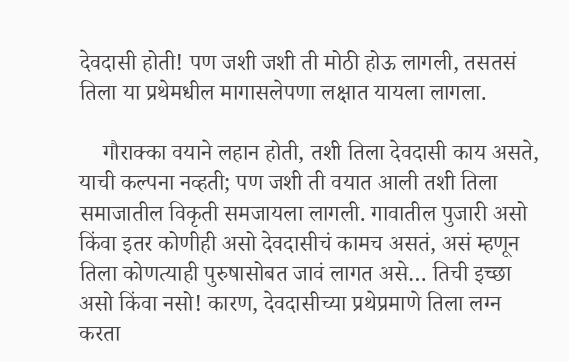देवदासी होती! पण जशी जशी ती मोठी होऊ लागली, तसतसं तिला या प्रथेमधील मागासलेपणा लक्षात यायला लागला.

    गौराक्का वयाने लहान होती, तशी तिला देवदासी काय असते, याची कल्पना नव्हती; पण जशी ती वयात आली तशी तिला समाजातील विकृती समजायला लागली. गावातील पुजारी असो किंवा इतर कोणीही असो देवदासीचं कामच असतं, असं म्हणून तिला कोणत्याही पुरुषासोबत जावं लागत असे… तिची इच्छा असो किंवा नसो! कारण, देवदासीच्या प्रथेप्रमाणे तिला लग्न करता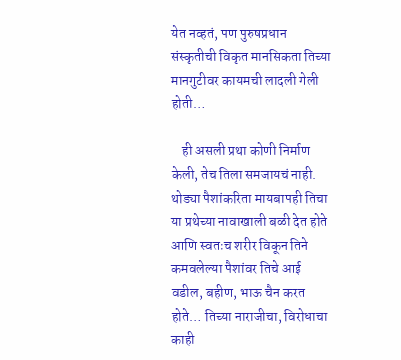येत नव्हतं, पण पुरुषप्रधान संस्कृतीची विकृत मानसिकता तिच्या मानगुटीवर कायमची लादली गेली होती…

    ही असली प्रथा कोणी निर्माण केली, तेच तिला समजायचं नाही. थोड्या पैशांकरिता मायबापही तिचा या प्रथेच्या नावाखाली बळी देत होते आणि स्वतःच शरीर विकून तिने कमवलेल्या पैशांवर तिचे आई वडील, बहीण, भाऊ चैन करत होते… तिच्या नाराजीचा, विरोधाचा काही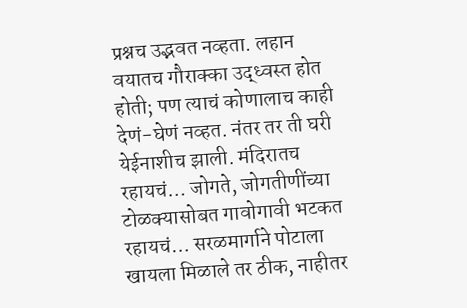प्रश्नच उद्भवत नव्हता. लहान वयातच गौराक्का उद्ध्वस्त होत होती; पण त्याचं कोणालाच काही देणं-घेणं नव्हत. नंतर तर ती घरी येईनाशीच झाली. मंदिरातच रहायचं… जोगते, जोगतीणींच्या टोळक्यासोबत गावोगावी भटकत रहायचं… सरळमार्गाने पोटाला खायला मिळाले तर ठीक, नाहीतर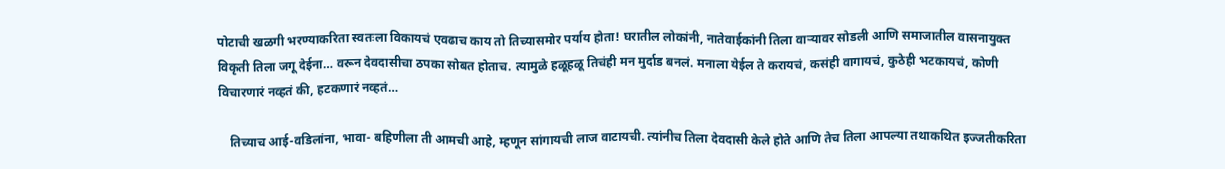पोटाची खळगी भरण्याकरिता स्वतःला विकायचं एवढाच काय तो तिच्यासमोर पर्याय होता! घरातील लोकांनी, नातेवाईकांनी तिला वाऱ्यावर सोडली आणि समाजातील वासनायुक्त विकृती तिला जगू देईना… वरून देवदासीचा ठपका सोबत होताच. त्यामुळे हळूहळू तिचंही मन मुर्दाड बनलं. मनाला येईल ते करायचं, कसंही वागायचं, कुठेही भटकायचं, कोणी विचारणारं नव्हतं की, हटकणारं नव्हतं…

    तिच्याच आई-वडिलांना, भावा- बहिणीला ती आमची आहे, म्हणून सांगायची लाज वाटायची. त्यांनीच तिला देवदासी केले होते आणि तेच तिला आपल्या तथाकथित इज्जतीकरिता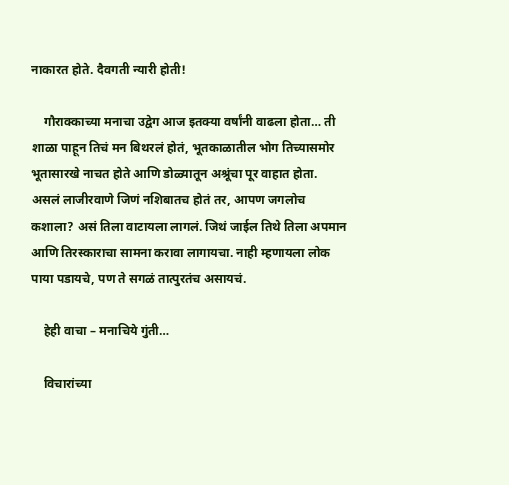नाकारत होते. दैवगती न्यारी होती!

    गौराक्काच्या मनाचा उद्वेग आज इतक्या वर्षांनी वाढला होता… ती शाळा पाहून तिचं मन बिथरलं होतं, भूतकाळातील भोग तिच्यासमोर भूतासारखे नाचत होते आणि डोळ्यातून अश्रूंचा पूर वाहात होता. असलं लाजीरवाणे जिणं नशिबातच होतं तर, आपण जगलोच कशाला? असं तिला वाटायला लागलं. जिथं जाईल तिथे तिला अपमान आणि तिरस्काराचा सामना करावा लागायचा. नाही म्हणायला लोक पाया पडायचे, पण ते सगळं तात्पुरतंच असायचं.

    हेही वाचा – मनाचिये गुंती…

    विचारांच्या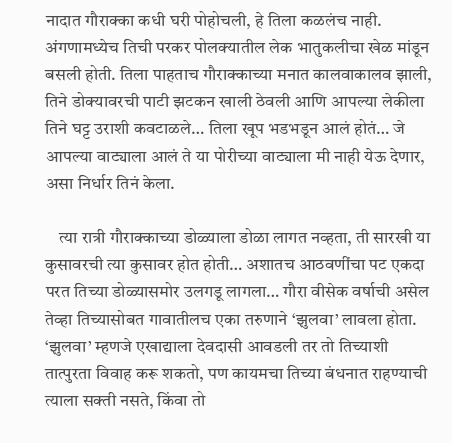नादात गौराक्का कधी घरी पोहोचली, हे तिला कळलंच नाही. अंगणामध्येच तिची परकर पोलक्यातील लेक भातुकलीचा खेळ मांडून बसली होती. तिला पाहताच गौराक्काच्या मनात कालवाकालव झाली, तिने डोक्यावरची पाटी झटकन खाली ठेवली आणि आपल्या लेकीला तिने घट्ट उराशी कवटाळले… तिला खूप भडभडून आलं होतं… जे आपल्या वाट्याला आलं ते या पोरीच्या वाट्याला मी नाही येऊ देणार, असा निर्धार तिनं केला.

    त्या रात्री गौराक्काच्या डोळ्याला डोळा लागत नव्हता, ती सारखी या कुसावरची त्या कुसावर होत होती… अशातच आठवणींचा पट एकदा परत तिच्या डोळ्यासमोर उलगडू लागला… गौरा वीसेक वर्षाची असेल तेव्हा तिच्यासोबत गावातीलच एका तरुणाने ‘झुलवा’ लावला होता. ‘झुलवा’ म्हणजे एखाद्याला देवदासी आवडली तर तो तिच्याशी तात्पुरता विवाह करू शकतो, पण कायमचा तिच्या बंधनात राहण्याची त्याला सक्ती नसते, किंवा तो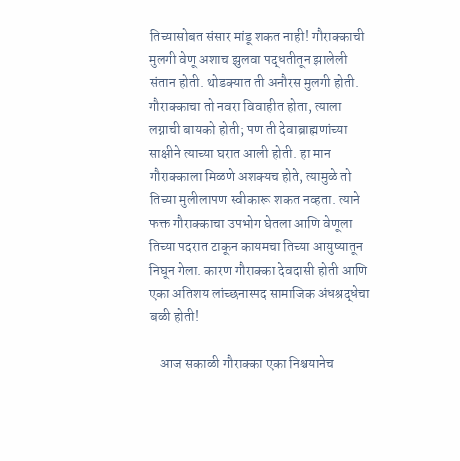तिच्यासोबत संसार मांडू शकत नाही! गौराक्काची मुलगी वेणू अशाच झुलवा पद्धतीतून झालेली संतान होती. थोडक्यात ती अनौरस मुलगी होती. गौराक्काचा तो नवरा विवाहीत होता, त्याला लग्नाची बायको होती; पण ती देवाब्राह्मणांच्या साक्षीने त्याच्या घरात आली होती. हा मान गौराक्काला मिळणे अशक्यच होते, त्यामुळे तो तिच्या मुलीलापण स्वीकारू शकत नव्हता. त्याने फक्त गौराक्काचा उपभोग घेतला आणि वेणूला तिच्या पदरात टाकून कायमचा तिच्या आयुष्यातून निघून गेला. कारण गौराक्का देवदासी होती आणि एका अतिशय लांच्छनास्पद सामाजिक अंधश्रद्धेचा बळी होती!

    आज सकाळी गौराक्का एका निश्चयानेच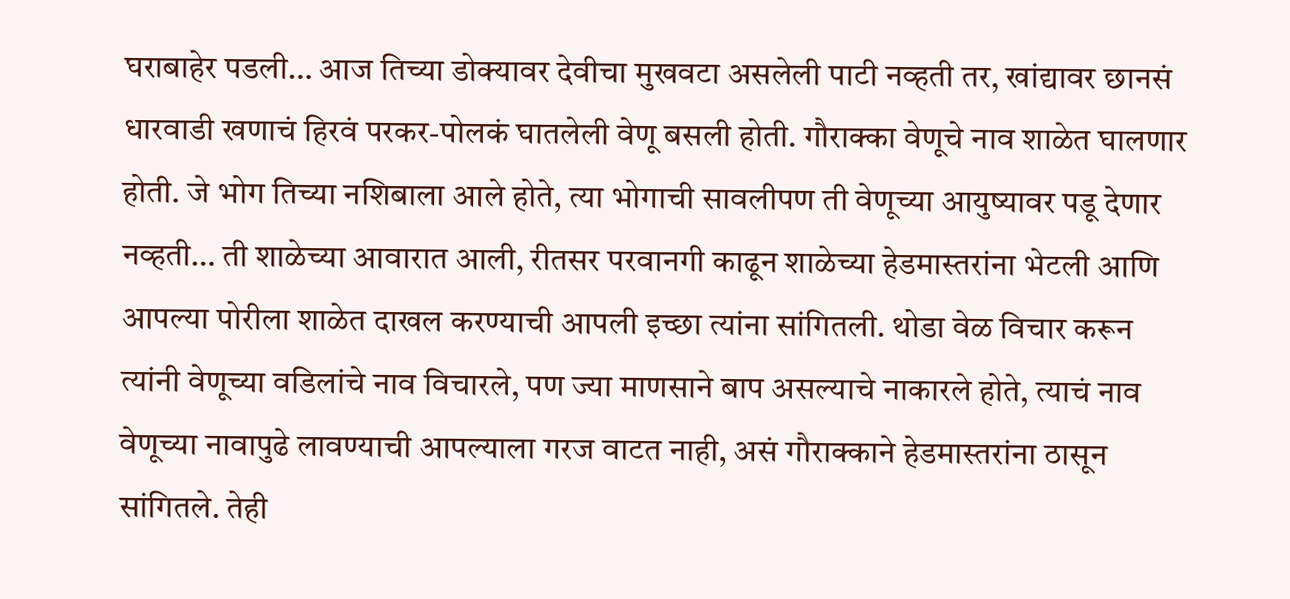घराबाहेर पडली… आज तिच्या डोक्यावर देवीचा मुखवटा असलेली पाटी नव्हती तर, खांद्यावर छानसं धारवाडी खणाचं हिरवं परकर-पोलकं घातलेली वेणू बसली होती. गौराक्का वेणूचे नाव शाळेत घालणार होती. जे भोग तिच्या नशिबाला आले होते, त्या भोगाची सावलीपण ती वेणूच्या आयुष्यावर पडू देणार नव्हती… ती शाळेच्या आवारात आली, रीतसर परवानगी काढून शाळेच्या हेडमास्तरांना भेटली आणि आपल्या पोरीला शाळेत दाखल करण्याची आपली इच्छा त्यांना सांगितली. थोडा वेळ विचार करून त्यांनी वेणूच्या वडिलांचे नाव विचारले, पण ज्या माणसाने बाप असल्याचे नाकारले होते, त्याचं नाव वेणूच्या नावापुढे लावण्याची आपल्याला गरज वाटत नाही, असं गौराक्काने हेडमास्तरांना ठासून सांगितले. तेही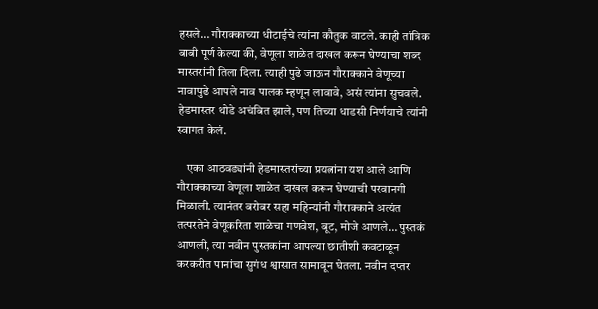हसले… गौराक्काच्या धीटाईचे त्यांना कौतुक वाटले. काही तांत्रिक बाबी पूर्ण केल्या की, वेणूला शाळेत दाखल करून घेण्याचा शब्द मास्तरांनी तिला दिला. त्याही पुढे जाऊन गौराक्काने वेणूच्या नावापुढे आपले नाव पालक म्हणून लावावे, असं त्यांना सुचवले. हेडमास्तर थोडे अचंबित झाले, पण तिच्या धाडसी निर्णयाचे त्यांनी स्वागत केलं.

    एका आठवड्यांनी हेडमास्तरांच्या प्रयत्नांना यश आले आणि गौराक्काच्या वेणूला शाळेत दाखल करून घेण्याची परवानगी मिळाली. त्यानंतर बरोबर सहा महिन्यांनी गौराक्काने अत्यंत तत्परतेने वेणूकरिता शाळेचा गणवेश, बूट, मोजे आणले… पुस्तकं आणली, त्या नवीन पुस्तकांना आपल्या छातीशी कवटाळून करकरीत पानांचा सुगंध श्वासात सामावून घेतला. नवीन दप्तर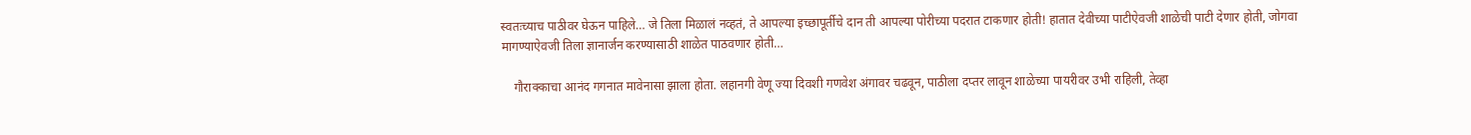स्वतःच्याच पाठीवर घेऊन पाहिले… जे तिला मिळालं नव्हतं, ते आपल्या इच्छापूर्तीचे दान ती आपल्या पोरीच्या पदरात टाकणार होती! हातात देवीच्या पाटीऐवजी शाळेची पाटी देणार होती, जोगवा मागण्याऐवजी तिला ज्ञानार्जन करण्यासाठी शाळेत पाठवणार होती…

    गौराक्काचा आनंद गगनात मावेनासा झाला होता. लहानगी वेणू ज्या दिवशी गणवेश अंगावर चढवून, पाठीला दप्तर लावून शाळेच्या पायरीवर उभी राहिली, तेव्हा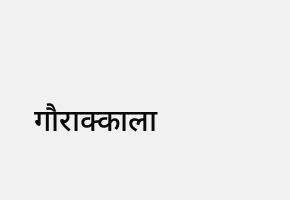गौराक्काला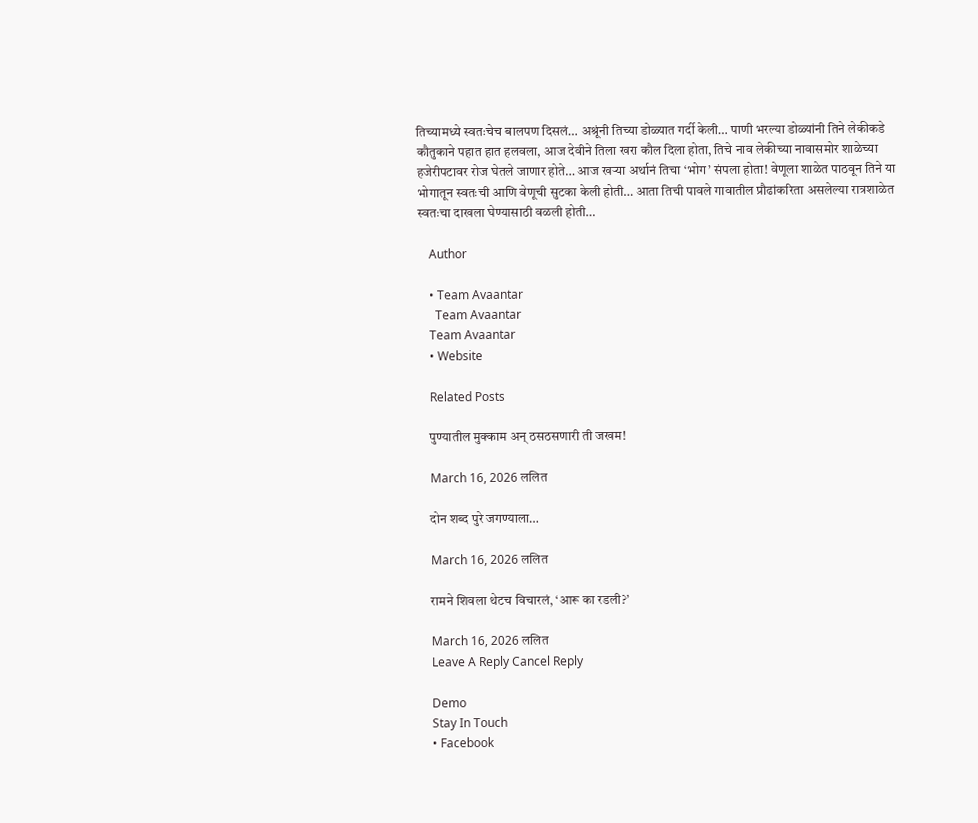तिच्यामध्ये स्वतःचेच बालपण दिसलं… अश्रूंनी तिच्या डोळ्यात गर्दी केली… पाणी भरल्या डोळ्यांनी तिने लेकीकडे कौतुकाने पहात हात हलवला, आज देवीने तिला खरा कौल दिला होता, तिचे नाव लेकीच्या नावासमोर शाळेच्या हजेरीपटावर रोज घेतले जाणार होते… आज खऱ्या अर्थानं तिचा ‘भोग’ संपला होता! वेणूला शाळेत पाठवून तिने या भोगातून स्वतःची आणि वेणूची सुटका केली होती… आता तिची पावले गावातील प्रौढांकरिता असलेल्या रात्रशाळेत स्वतःचा दाखला घेण्यासाठी वळली होती…

    Author

    • Team Avaantar
      Team Avaantar
    Team Avaantar
    • Website

    Related Posts

    पुण्यातील मुक्काम अन् ठसठसणारी ती जखम!

    March 16, 2026 ललित

    दोन शब्द पुरे जगण्याला…

    March 16, 2026 ललित

    रामने शिवला थेटच विचारलं, ‘आरू का रडली?’

    March 16, 2026 ललित
    Leave A Reply Cancel Reply

    Demo
    Stay In Touch
    • Facebook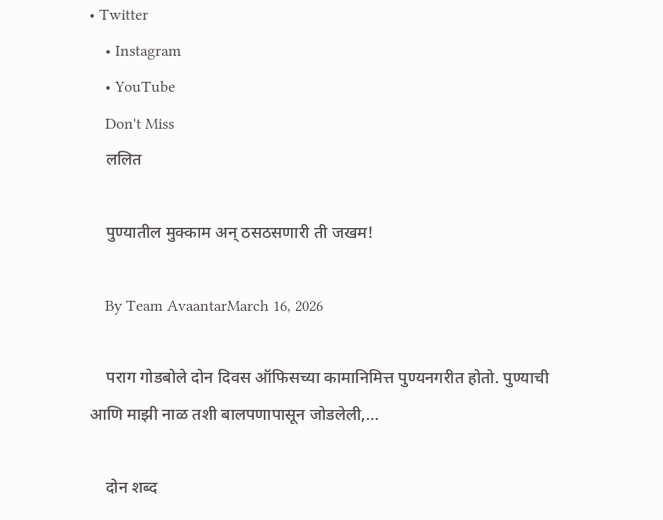• Twitter
    • Instagram
    • YouTube
    Don't Miss
    ललित

    पुण्यातील मुक्काम अन् ठसठसणारी ती जखम!

    By Team AvaantarMarch 16, 2026

    पराग गोडबोले दोन दिवस ऑफिसच्या कामानिमित्त पुण्यनगरीत होतो. पुण्याची आणि माझी नाळ तशी बालपणापासून जोडलेली,…

    दोन शब्द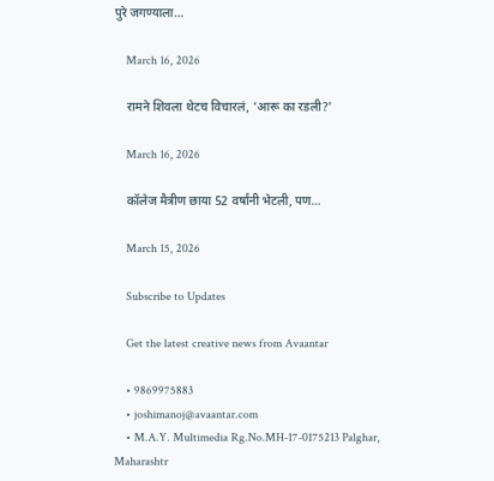पुरे जगण्याला…

    March 16, 2026

    रामने शिवला थेटच विचारलं, ‘आरू का रडली?’

    March 16, 2026

    कॉलेज मैत्रीण छाया 52 वर्षांनी भेटली, पण…

    March 15, 2026

    Subscribe to Updates

    Get the latest creative news from Avaantar

    • 9869975883
    • joshimanoj@avaantar.com
    • M.A.Y. Multimedia Rg.No.MH-17-0175213 Palghar, Maharashtr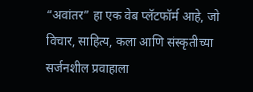“अवांतर” हा एक वेब प्लॅटफॉर्म आहे, जो विचार, साहित्य, कला आणि संस्कृतीच्या सर्जनशील प्रवाहाला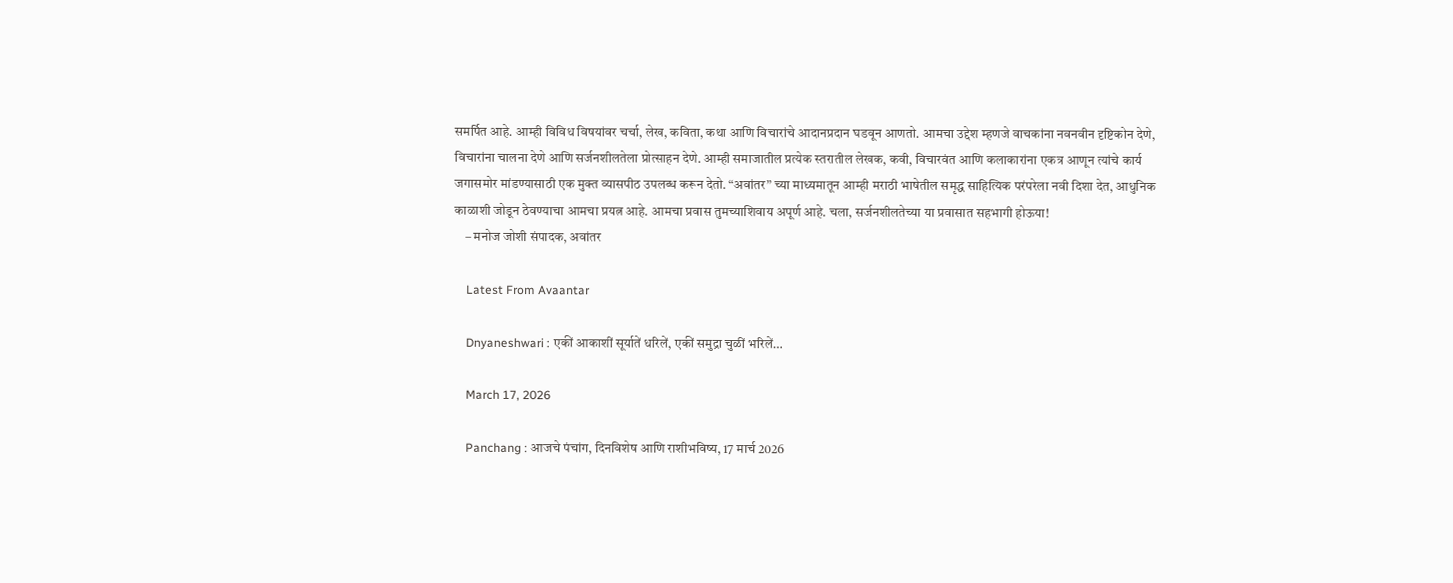समर्पित आहे. आम्ही विविध विषयांवर चर्चा, लेख, कविता, कथा आणि विचारांचे आदानप्रदान घडवून आणतो. आमचा उद्देश म्हणजे वाचकांना नवनवीन दृष्टिकोन देणे, विचारांना चालना देणे आणि सर्जनशीलतेला प्रोत्साहन देणे. आम्ही समाजातील प्रत्येक स्तरातील लेखक, कवी, विचारवंत आणि कलाकारांना एकत्र आणून त्यांचे कार्य जगासमोर मांडण्यासाठी एक मुक्त व्यासपीठ उपलब्ध करून देतो. “अवांतर” च्या माध्यमातून आम्ही मराठी भाषेतील समृद्ध साहित्यिक परंपरेला नवी दिशा देत, आधुनिक काळाशी जोडून ठेवण्याचा आमचा प्रयत्न आहे. आमचा प्रवास तुमच्याशिवाय अपूर्ण आहे. चला, सर्जनशीलतेच्या या प्रवासात सहभागी होऊया!
    – मनोज जोशी संपादक, अवांतर

    Latest From Avaantar

    Dnyaneshwari : एकीं आकाशीं सूर्यातें धरिलें, एकीं समुद्रा चुळीं भरिलें…

    March 17, 2026

    Panchang : आजचे पंचांग, दिनविशेष आणि राशीभविष्य, 17 मार्च 2026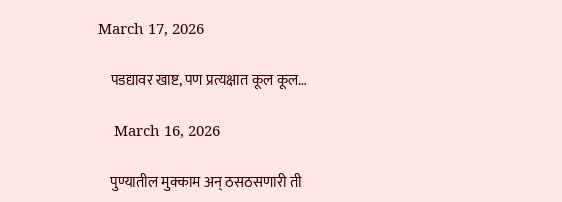March 17, 2026

    पडद्यावर खाष्ट, पण प्रत्यक्षात कूल कूल…

    March 16, 2026

    पुण्यातील मुक्काम अन् ठसठसणारी ती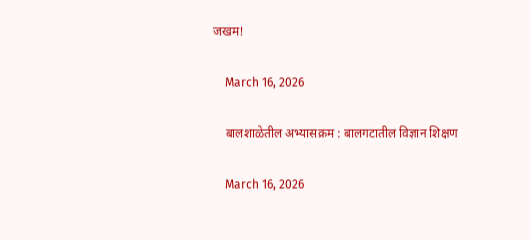जखम!

    March 16, 2026

    बालशाळेतील अभ्यासक्रम : बालगटातील विज्ञान शिक्षण

    March 16, 2026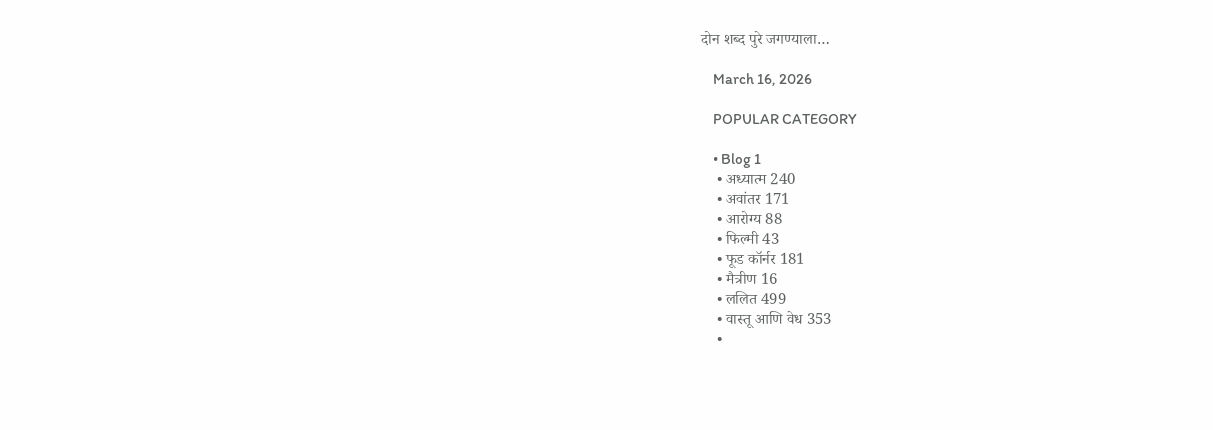दोन शब्द पुरे जगण्याला…

    March 16, 2026

    POPULAR CATEGORY

    • Blog 1
    • अध्यात्म 240
    • अवांतर 171
    • आरोग्य 88
    • फिल्मी 43
    • फूड कॉर्नर 181
    • मैत्रीण 16
    • ललित 499
    • वास्तू आणि वेध 353
    •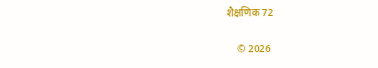शैक्षणिक 72

    © 2026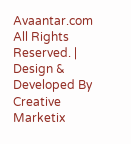Avaantar.com All Rights Reserved. | Design & Developed By Creative Marketix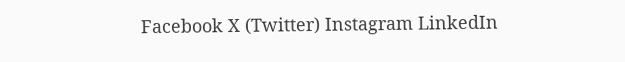Facebook X (Twitter) Instagram LinkedIn